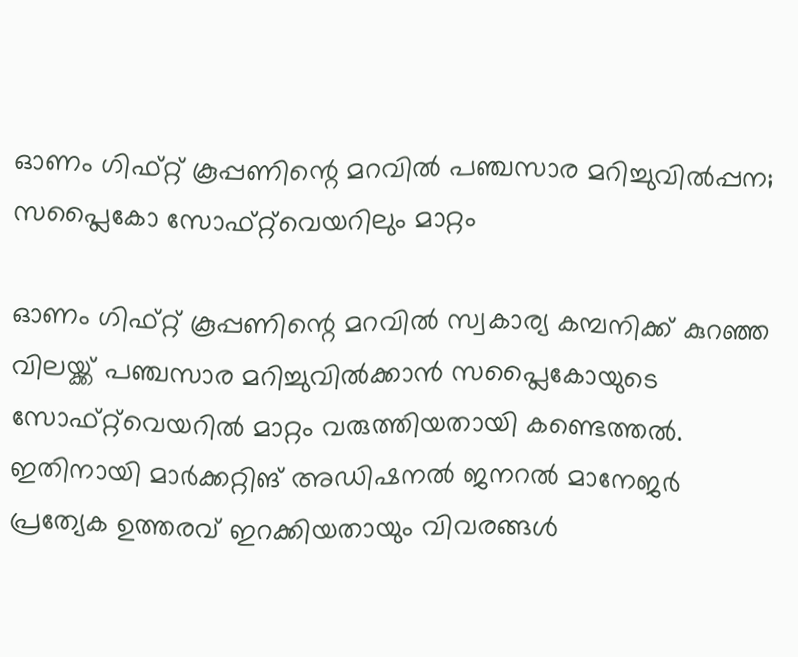ഓണം ഗിഫ്റ്റ് കൂപ്പണിന്റെ മറവിൽ പഞ്ചസാര മറിച്ചുവിൽപ്പന; സപ്ലൈകോ സോഫ്റ്റ്‌വെയറിലും മാറ്റം

ഓണം ഗിഫ്റ്റ് കൂപ്പണിന്റെ മറവിൽ സ്വകാര്യ കമ്പനിക്ക് കുറഞ്ഞ വിലയ്ക്ക് പഞ്ചസാര മറിച്ചുവിൽക്കാൻ സപ്ലൈകോയുടെ സോഫ്റ്റ്‌വെയറിൽ മാറ്റം വരുത്തിയതായി കണ്ടെത്തൽ. ഇതിനായി മാർക്കറ്റിങ് അഡിഷനൽ ജനറൽ മാനേജർ പ്രത്യേക ഉത്തരവ് ഇറക്കിയതായും വിവരങ്ങൾ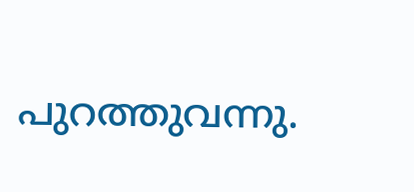പുറത്തുവന്നു.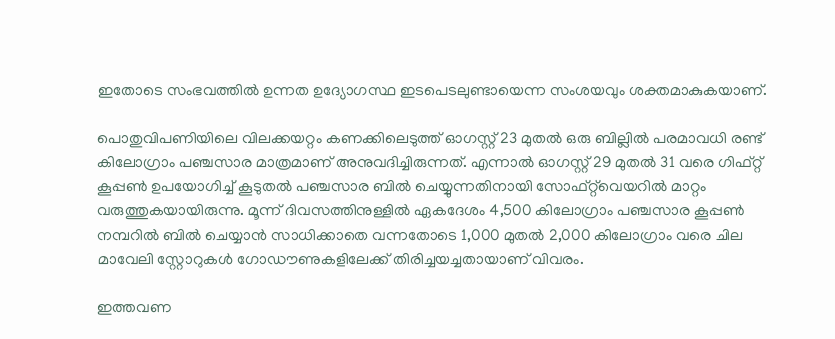ഇതോടെ സംഭവത്തിൽ ഉന്നത ഉദ്യോഗസ്ഥ ഇടപെടലുണ്ടായെന്ന സംശയവും ശക്തമാകുകയാണ്.

പൊതുവിപണിയിലെ വിലക്കയറ്റം കണക്കിലെടുത്ത് ഓഗസ്റ്റ് 23 മുതൽ ഒരു ബില്ലിൽ പരമാവധി രണ്ട് കിലോഗ്രാം പഞ്ചസാര മാത്രമാണ് അനുവദിച്ചിരുന്നത്. എന്നാൽ ഓഗസ്റ്റ് 29 മുതൽ 31 വരെ ഗിഫ്റ്റ് കൂപ്പൺ ഉപയോഗിച്ച് കൂടുതൽ പഞ്ചസാര ബിൽ ചെയ്യുന്നതിനായി സോഫ്റ്റ്‌വെയറിൽ മാറ്റം വരുത്തുകയായിരുന്നു. മൂന്ന് ദിവസത്തിനുള്ളിൽ ഏകദേശം 4,500 കിലോഗ്രാം പഞ്ചസാര കൂപ്പൺ നമ്പറിൽ ബിൽ ചെയ്യാൻ സാധിക്കാതെ വന്നതോടെ 1,000 മുതൽ 2,000 കിലോഗ്രാം വരെ ചില മാവേലി സ്റ്റോറുകൾ ഗോഡൗണുകളിലേക്ക് തിരിച്ചയച്ചതായാണ് വിവരം.

ഇത്തവണ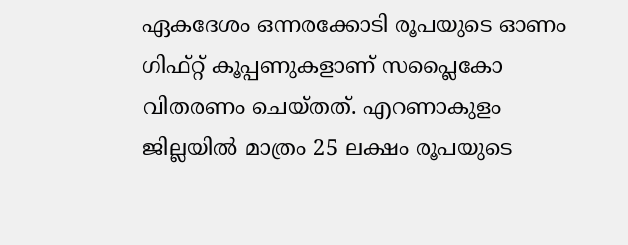ഏകദേശം ഒന്നരക്കോടി രൂപയുടെ ഓണം ഗിഫ്റ്റ് കൂപ്പണുകളാണ് സപ്ലൈകോ വിതരണം ചെയ്തത്. എറണാകുളം ജില്ലയിൽ മാത്രം 25 ലക്ഷം രൂപയുടെ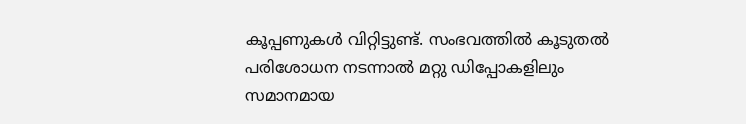കൂപ്പണുകൾ വിറ്റിട്ടുണ്ട്. സംഭവത്തിൽ കൂടുതൽ പരിശോധന നടന്നാൽ മറ്റു ഡിപ്പോകളിലും സമാനമായ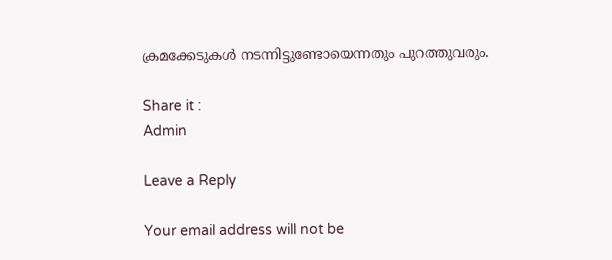ക്രമക്കേടുകൾ നടന്നിട്ടുണ്ടോയെന്നതും പുറത്തുവരും.

Share it :
Admin

Leave a Reply

Your email address will not be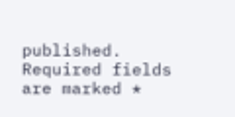published. Required fields are marked *